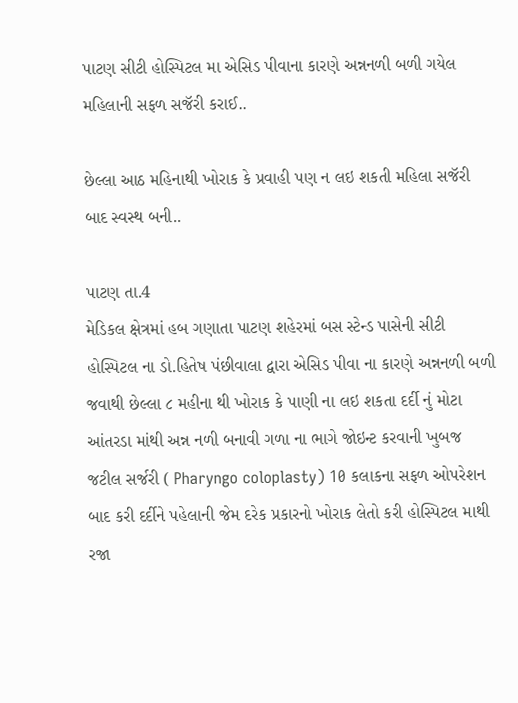પાટણ સીટી હોસ્પિટલ મા એસિડ પીવાના કારણે અન્નનળી બળી ગયેલ મહિલાની સફળ સજૅરી કરાઈ..

છેલ્લા આઠ મહિનાથી ખોરાક કે પ્રવાહી પણ ન લઇ શકતી મહિલા સજૅરી બાદ સ્વસ્થ બની..

પાટણ તા.4
મેડિકલ ક્ષેત્રમાં હબ ગણાતા પાટણ શહેરમાં બસ સ્ટેન્ડ પાસેની સીટી હોસ્પિટલ ના ડો.હિતેષ પંછીવાલા દ્વારા એસિડ પીવા ના કારણે અન્નનળી બળી જવાથી છેલ્લા ૮ મહીના થી ખોરાક કે પાણી ના લઇ શકતા દર્દી નું મોટા આંતરડા માંથી અન્ન નળી બનાવી ગળા ના ભાગે જોઇન્ટ કરવાની ખુબજ જટીલ સર્જરી ( Pharyngo coloplasty) 10 કલાકના સફળ ઓપરેશન બાદ કરી દર્દીને પહેલાની જેમ દરેક પ્રકારનો ખોરાક લેતો કરી હોસ્પિટલ માથી રજા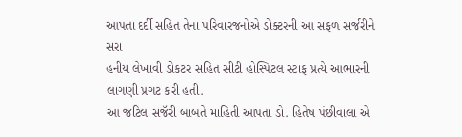આપતા દર્દી સહિત તેના પરિવારજનોએ ડોક્ટરની આ સફળ સર્જરીને સરા
હનીય લેખાવી ડોકટર સહિત સીટી હોસ્પિટલ સ્ટાફ પ્રત્યે આભારની લાગણી પ્રગટ કરી હતી.
આ જટિલ સજૅરી બાબતે માહિતી આપતા ડો. હિતેષ પંછીવાલા એ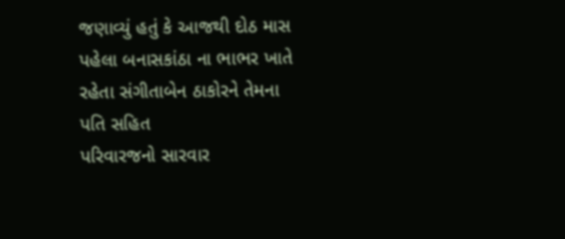જણાવ્યું હતું કે આજથી દોઠ માસ પહેલા બનાસકાંઠા ના ભાભર ખાતે રહેતા સંગીતાબેન ઠાકોરને તેમના પતિ સહિત
પરિવારજનો સારવાર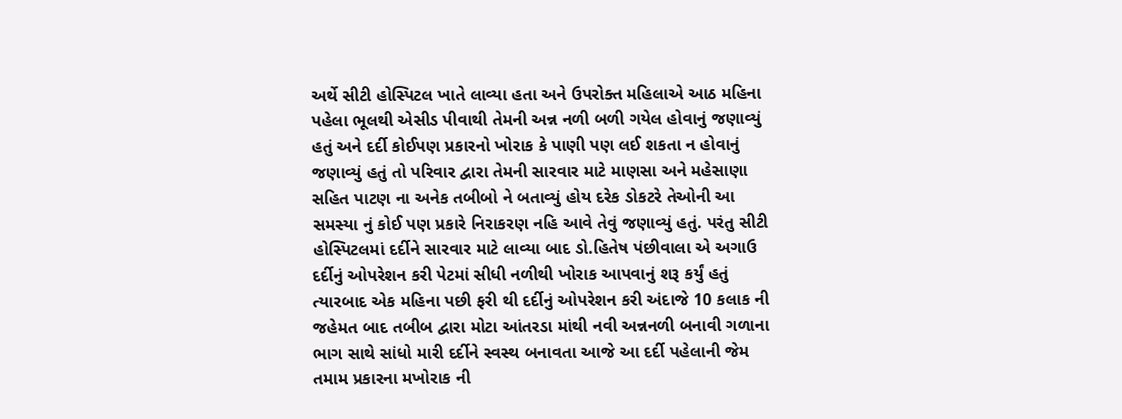અર્થે સીટી હોસ્પિટલ ખાતે લાવ્યા હતા અને ઉપરોક્ત મહિલાએ આઠ મહિના પહેલા ભૂલથી એસીડ પીવાથી તેમની અન્ન નળી બળી ગયેલ હોવાનું જણાવ્યું હતું અને દર્દી કોઈપણ પ્રકારનો ખોરાક કે પાણી પણ લઈ શકતા ન હોવાનું જણાવ્યું હતું તો પરિવાર દ્વારા તેમની સારવાર માટે માણસા અને મહેસાણા સહિત પાટણ ના અનેક તબીબો ને બતાવ્યું હોય દરેક ડોકટરે તેઓની આ સમસ્યા નું કોઈ પણ પ્રકારે નિરાકરણ નહિ આવે તેવું જણાવ્યું હતું. પરંતુ સીટી હોસ્પિટલમાં દર્દીને સારવાર માટે લાવ્યા બાદ ડો.હિતેષ પંછીવાલા એ અગાઉ દર્દીનું ઓપરેશન કરી પેટમાં સીધી નળીથી ખોરાક આપવાનું શરૂ કર્યું હતું ત્યારબાદ એક મહિના પછી ફરી થી દર્દીનું ઓપરેશન કરી અંદાજે 10 કલાક ની જહેમત બાદ તબીબ દ્વારા મોટા આંતરડા માંથી નવી અન્નનળી બનાવી ગળાના ભાગ સાથે સાંધો મારી દર્દીને સ્વસ્થ બનાવતા આજે આ દર્દી પહેલાની જેમ તમામ પ્રકારના મખોરાક ની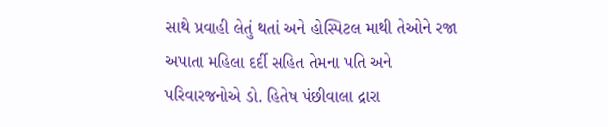સાથે પ્રવાહી લેતું થતાં અને હોસ્પિટલ માથી તેઓને રજા અપાતા મહિલા દર્દી સહિત તેમના પતિ અને પરિવારજનોએ ડો. હિતેષ પંછીવાલા દ્રારા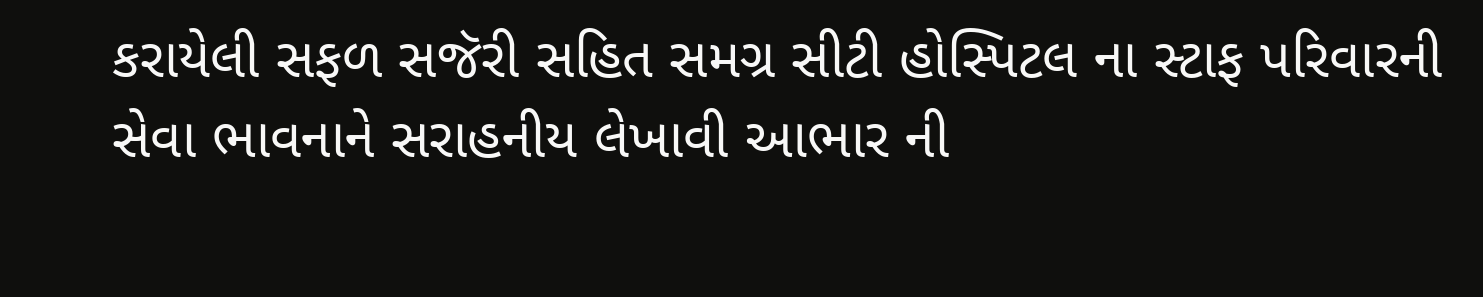કરાયેલી સફળ સજૅરી સહિત સમગ્ર સીટી હોસ્પિટલ ના સ્ટાફ પરિવારની સેવા ભાવનાને સરાહનીય લેખાવી આભાર ની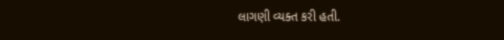લાગણી વ્યક્ત કરી હતી.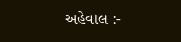અહેવાલ :-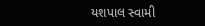યશપાલ સ્વામી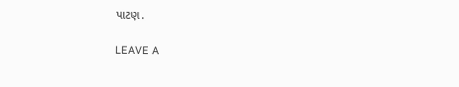પાટણ.

LEAVE A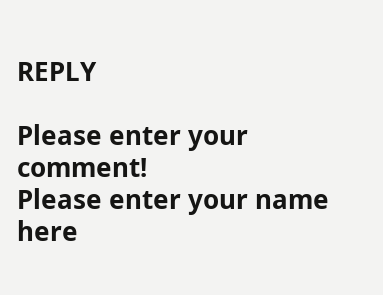REPLY

Please enter your comment!
Please enter your name here